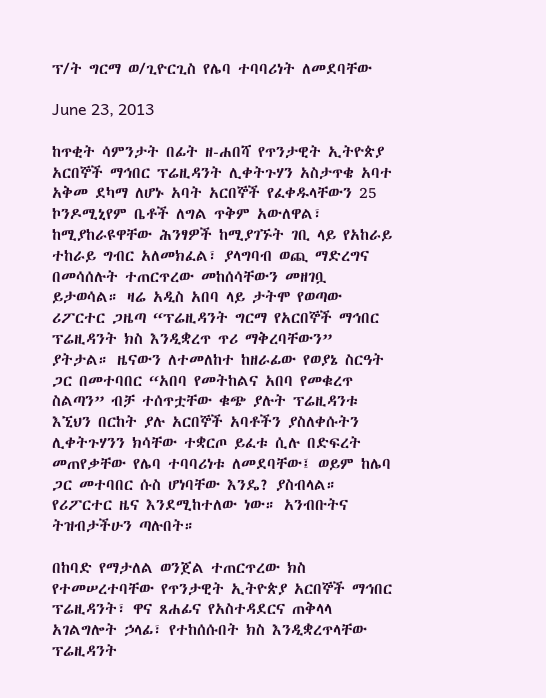ፕ/ት ግርማ ወ/ጊዮርጊስ የሌባ ተባባሪነት ለመደባቸው

June 23, 2013

ከጥቂት ሳምንታት በፊት ዘ-ሐበሻ የጥንታዊት ኢትዮጵያ አርበኞች ማኅበር ፕሬዚዳንት ሊቀትጉሃን አስታጥቄ አባተ አቅመ ደካማ ለሆኑ አባት አርበኞች የፈቀዱላቸውን 25 ኮንዶሚኒየም ቤቶች ለግል ጥቅም አውለዋል፣ ከሚያከራዩዋቸው ሕንፃዎች ከሚያገኙት ገቢ ላይ የአከራይ ተከራይ ግብር አለመክፈል፣ ያላግባብ ወጪ ማድረግና በመሳሰሉት ተጠርጥረው መከሰሳቸውን መዘገቧ ይታወሳል። ዛሬ አዲስ አበባ ላይ ታትሞ የወጣው ሪፖርተር ጋዜጣ “ፕሬዚዳንት ግርማ የአርበኞች ማኅበር ፕሬዚዳንት ክስ እንዲቋረጥ ጥሪ ማቅረባቸውን” ያትታል። ዜናውን ለተመለከተ ከዘራፊው የወያኔ ስርዓት ጋር በመተባበር “አበባ የመትከልና አበባ የመቁረጥ ስልጣን” ብቻ ተሰጥቷቸው ቁጭ ያሉት ፕሬዚዳንቱ እኚህን በርከት ያሉ አርበኞች አባቶችን ያስለቀሱትን ሊቀትጉሃንን ክሳቸው ተቋርጦ ይፈቱ ሲሉ በድፍረት መጠየቃቸው የሌባ ተባባሪነቱ ለመደባቸው፤ ወይም ከሌባ ጋር መተባበር ሱስ ሆነባቸው እንዴ? ያስብላል። የሪፖርተር ዜና እንደሚከተለው ነው። አንብቡትና ትዝብታችሁን ጣሉበት።

በከባድ የማታለል ወንጀል ተጠርጥረው ክስ የተመሠረተባቸው የጥንታዊት ኢትዮጵያ አርበኞች ማኅበር ፕሬዚዳንት፣ ዋና ጸሐፊና የአስተዳደርና ጠቅላላ አገልግሎት ኃላፊ፣ የተከሰሱበት ክስ እንዲቋረጥላቸው ፕሬዚዳንት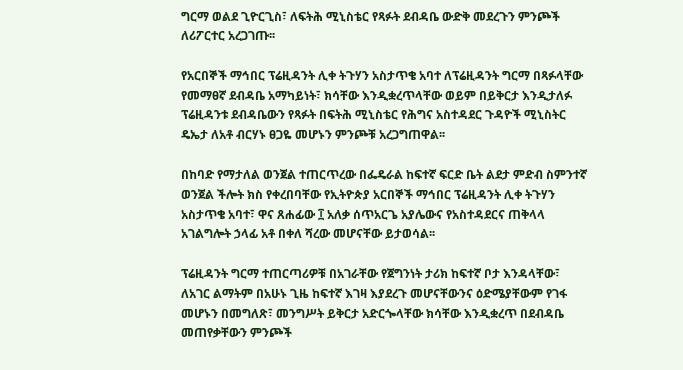ግርማ ወልደ ጊዮርጊስ፣ ለፍትሕ ሚኒስቴር የጻፉት ደብዳቤ ውድቅ መደረጉን ምንጮች ለሪፖርተር አረጋገጡ፡፡

የአርበኞች ማኅበር ፕሬዚዳንት ሊቀ ትጉሃን አስታጥቄ አባተ ለፕሬዚዳንት ግርማ በጻፉላቸው የመማፀኛ ደብዳቤ አማካይነት፣ ክሳቸው እንዲቋረጥላቸው ወይም በይቅርታ እንዲታለፉ ፕሬዚዳንቱ ደብዳቤውን የጻፉት በፍትሕ ሚኒስቴር የሕግና አስተዳደር ጉዳዮች ሚኒስትር ዴኤታ ለአቶ ብርሃኑ ፀጋዬ መሆኑን ምንጮቹ አረጋግጠዋል፡፡

በከባድ የማታለል ወንጀል ተጠርጥረው በፌዴራል ከፍተኛ ፍርድ ቤት ልደታ ምድብ ስምንተኛ ወንጀል ችሎት ክስ የቀረበባቸው የኢትዮጵያ አርበኞች ማኅበር ፕሬዚዳንት ሊቀ ትጉሃን አስታጥቄ አባተ፣ ዋና ጸሐፊው ፲ አለቃ ሰጥአርጌ አያሌውና የአስተዳደርና ጠቅላላ አገልግሎት ኃላፊ አቶ በቀለ ሻረው መሆናቸው ይታወሳል፡፡

ፕሬዚዳንት ግርማ ተጠርጣሪዎቹ በአገራቸው የጀግንነት ታሪክ ከፍተኛ ቦታ እንዳላቸው፣ ለአገር ልማትም በአሁኑ ጊዜ ከፍተኛ እገዛ እያደረጉ መሆናቸውንና ዕድሜያቸውም የገፋ መሆኑን በመግለጽ፣ መንግሥት ይቅርታ አድርጐላቸው ክሳቸው እንዲቋረጥ በደብዳቤ መጠየቃቸውን ምንጮች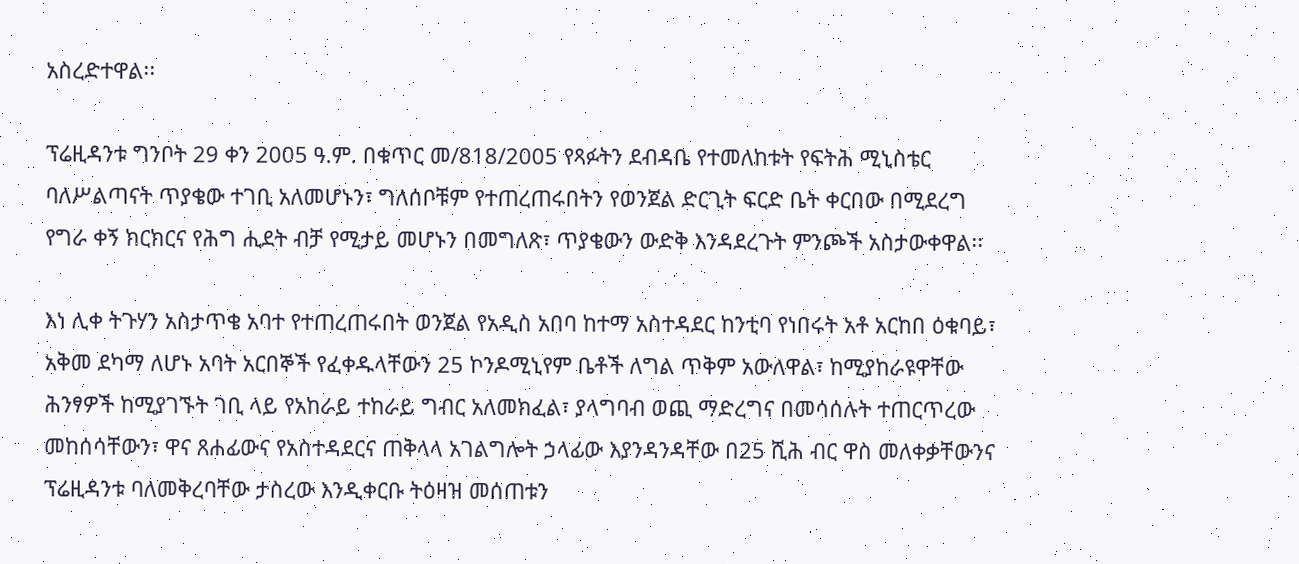አስረድተዋል፡፡

ፕሬዚዳንቱ ግንቦት 29 ቀን 2005 ዓ.ም. በቁጥር መ/818/2005 የጻፉትን ደብዳቤ የተመለከቱት የፍትሕ ሚኒስቴር ባለሥልጣናት ጥያቄው ተገቢ አለመሆኑን፣ ግለሰቦቹም የተጠረጠሩበትን የወንጀል ድርጊት ፍርድ ቤት ቀርበው በሚደረግ የግራ ቀኝ ክርክርና የሕግ ሒደት ብቻ የሚታይ መሆኑን በመግለጽ፣ ጥያቄውን ውድቅ እንዳደረጉት ምንጮች አስታውቀዋል፡፡

እነ ሊቀ ትጉሃን አስታጥቄ አባተ የተጠረጠሩበት ወንጀል የአዲስ አበባ ከተማ አስተዳደር ከንቲባ የነበሩት አቶ አርከበ ዕቁባይ፣ አቅመ ደካማ ለሆኑ አባት አርበኞች የፈቀዱላቸውን 25 ኮንዶሚኒየም ቤቶች ለግል ጥቅም አውለዋል፣ ከሚያከራዩዋቸው ሕንፃዎች ከሚያገኙት ገቢ ላይ የአከራይ ተከራይ ግብር አለመክፈል፣ ያላግባብ ወጪ ማድረግና በመሳሰሉት ተጠርጥረው መከሰሳቸውን፣ ዋና ጸሐፊውና የአስተዳደርና ጠቅላላ አገልግሎት ኃላፊው እያንዳንዳቸው በ25 ሺሕ ብር ዋስ መለቀቃቸውንና ፕሬዚዳንቱ ባለመቅረባቸው ታስረው እንዲቀርቡ ትዕዛዝ መሰጠቱን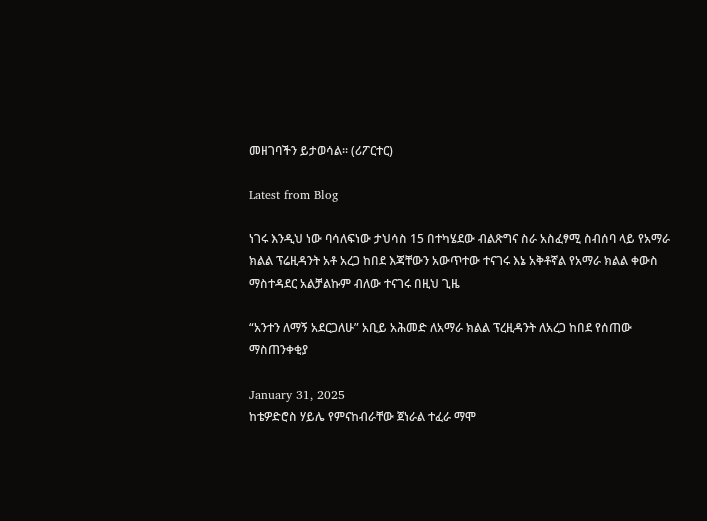መዘገባችን ይታወሳል፡፡ (ሪፖርተር)

Latest from Blog

ነገሩ እንዲህ ነው ባሳለፍነው ታህሳስ 15 በተካሄደው ብልጽግና ስራ አስፈፃሚ ስብሰባ ላይ የአማራ ክልል ፕሬዚዳንት አቶ አረጋ ከበደ እጃቸውን አውጥተው ተናገሩ እኔ አቅቶኛል የአማራ ክልል ቀውስ ማስተዳደር አልቻልኩም ብለው ተናገሩ በዚህ ጊዜ

“አንተን ለማኝ አደርጋለሁ” አቢይ አሕመድ ለአማራ ክልል ፕረዚዳንት ለአረጋ ከበደ የሰጠው ማስጠንቀቂያ

January 31, 2025
ከቴዎድሮስ ሃይሌ የምናከብራቸው ጀነራል ተፈራ ማሞ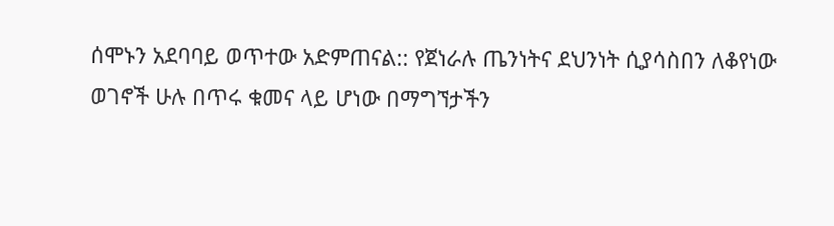ሰሞኑን አደባባይ ወጥተው አድምጠናል:: የጀነራሉ ጤንነትና ደህንነት ሲያሳስበን ለቆየነው ወገኖች ሁሉ በጥሩ ቁመና ላይ ሆነው በማግኘታችን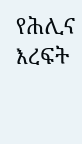የሕሊና እረፍት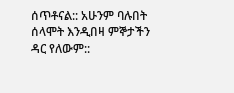ሰጥቶናል:: አሁንም ባሉበት ሰላሞት እንዲበዛ ምኞታችን ዳር የለውም::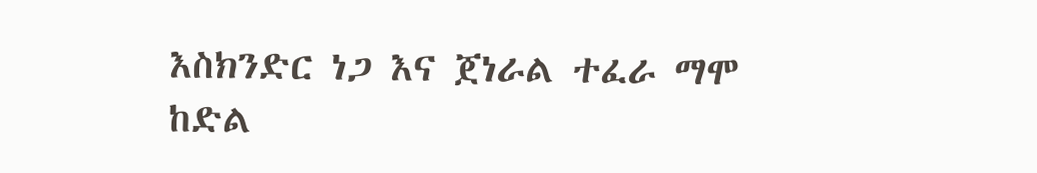እስክንድር ነጋ እና ጀነራል ተፈራ ማሞ ከድል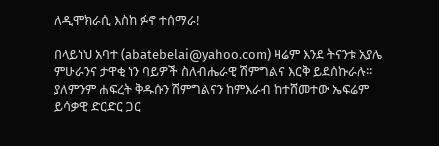ለዲሞክራሲ እስከ ፉኖ ተሰማራ!

በላይነህ አባተ (abatebelai@yahoo.com) ዛሬም እንደ ትናንቱ አያሌ ምሁራንና ታዋቂ ነን ባይዎች ስለብሔራዊ ሽምግልና እርቅ ይደሰኩራሉ፡፡ ያለምንም ሐፍረት ቅዱሱን ሽምግልናን ከምእራብ ከተሸመተው ኤፍሬም ይሳቃዊ ድርድር ጋር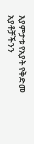እያምታቱ የአያት የቅድመ አያቶቻችንን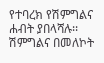የተባረክ የሽምግልና ሐብት ያበላሻሉ፡፡ ሽምግልና በመለኮት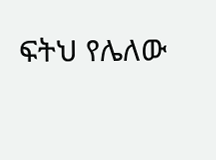ፍትህ የሌለው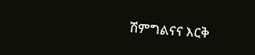ሽምግልናና እርቅ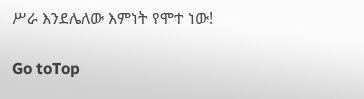ሥራ እንደሌለው እምነት የሞተ ነው!

Go toTop